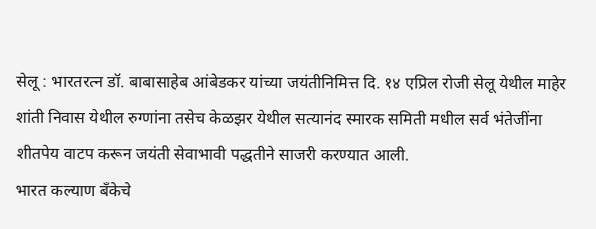सेलू : भारतरत्न डॉ. बाबासाहेब आंबेडकर यांच्या जयंतीनिमित्त दि. १४ एप्रिल रोजी सेलू येथील माहेर शांती निवास येथील रुग्णांना तसेच केळझर येथील सत्यानंद स्मारक समिती मधील सर्व भंतेजींना शीतपेय वाटप करून जयंती सेवाभावी पद्धतीने साजरी करण्यात आली.
भारत कल्याण बँकेचे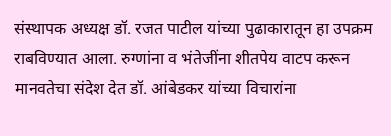संस्थापक अध्यक्ष डॉ. रजत पाटील यांच्या पुढाकारातून हा उपक्रम राबविण्यात आला. रुग्णांना व भंतेजींना शीतपेय वाटप करून मानवतेचा संदेश देत डॉ. आंबेडकर यांच्या विचारांना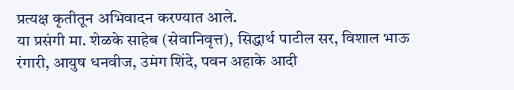प्रत्यक्ष कृतीतून अभिवादन करण्यात आले.
या प्रसंगी मा. शेळके साहेब (सेवानिवृत्त), सिद्धार्थ पाटील सर, विशाल भाऊ रंगारी, आयुष धनवीज, उमंग शिंदे, पवन अहाके आदी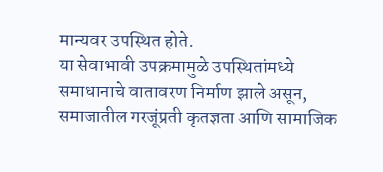मान्यवर उपस्थित होते.
या सेवाभावी उपक्रमामुळे उपस्थितांमध्ये समाधानाचे वातावरण निर्माण झाले असून, समाजातील गरजूंप्रती कृतज्ञता आणि सामाजिक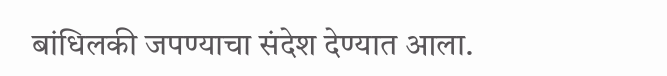बांधिलकी जपण्याचा संदेश देण्यात आला.